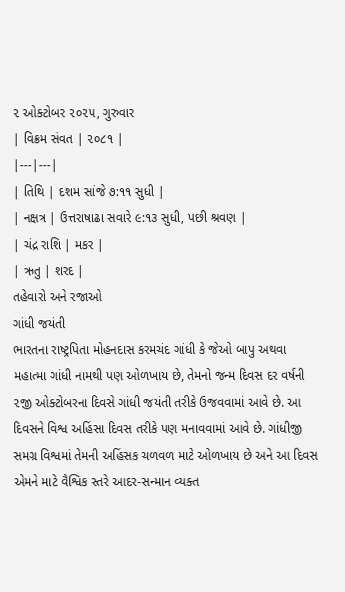૨ ઓક્ટોબર ૨૦૨૫, ગુરુવાર
| વિક્રમ સંવત | ૨૦૮૧ |
|---|---|
| તિથિ | દશમ સાંજે ૭:૧૧ સુધી |
| નક્ષત્ર | ઉત્તરાષાઢા સવારે ૯:૧૩ સુધી, પછી શ્રવણ |
| ચંદ્ર રાશિ | મકર |
| ઋતુ | શરદ |
તહેવારો અને રજાઓ
ગાંધી જયંતી
ભારતના રાષ્ટ્રપિતા મોહનદાસ કરમચંદ ગાંધી કે જેઓ બાપુ અથવા મહાત્મા ગાંધી નામથી પણ ઓળખાય છે, તેમનો જન્મ દિવસ દર વર્ષની ૨જી ઓક્ટોબરના દિવસે ગાંધી જયંતી તરીકે ઉજવવામાં આવે છે. આ દિવસને વિશ્વ અહિંસા દિવસ તરીકે પણ મનાવવામાં આવે છે. ગાંધીજી સમગ્ર વિશ્વમાં તેમની અહિંસક ચળવળ માટે ઓળખાય છે અને આ દિવસ એમને માટે વૈશ્વિક સ્તરે આદર-સન્માન વ્યક્ત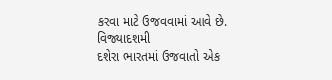કરવા માટે ઉજવવામાં આવે છે.
વિજ્યાદશમી
દશેરા ભારતમાં ઉજવાતો એક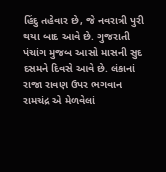હિંદુ તહેવાર છે, જે નવરાત્રી પુરી થયા બાદ આવે છે. ગુજરાતી પંચાંગ મુજબ આસો માસની સુદ દસમને દિવસે આવે છે. લંકાનાં રાજા રાવણ ઉપર ભગવાન રામચંદ્ર એ મેળવેલાં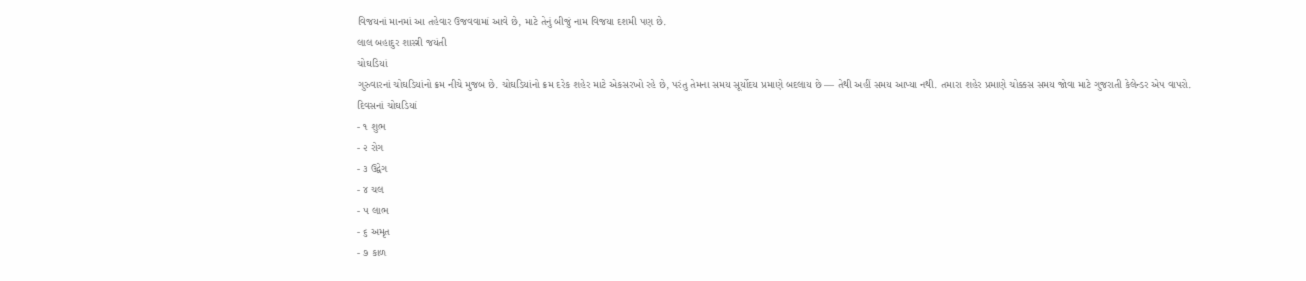વિજયનાં માનમાં આ તહેવાર ઉજવવામાં આવે છે, માટે તેનું બીજું નામ વિજયા દશમી પણ છે.
લાલ બહાદુર શાસ્ત્રી જયંતી
ચોઘડિયાં
ગુરુવારનાં ચોઘડિયાંનો ક્રમ નીચે મુજબ છે. ચોઘડિયાંનો ક્રમ દરેક શહેર માટે એકસરખો રહે છે, પરંતુ તેમના સમય સૂર્યોદય પ્રમાણે બદલાય છે — તેથી અહીં સમય આપ્યા નથી. તમારા શહેર પ્રમાણે ચોક્કસ સમય જોવા માટે ગુજરાતી કેલેન્ડર એપ વાપરો.
દિવસનાં ચોઘડિયાં
- ૧ શુભ
- ૨ રોગ
- ૩ ઉદ્વેગ
- ૪ ચલ
- ૫ લાભ
- ૬ અમૃત
- ૭ કાળ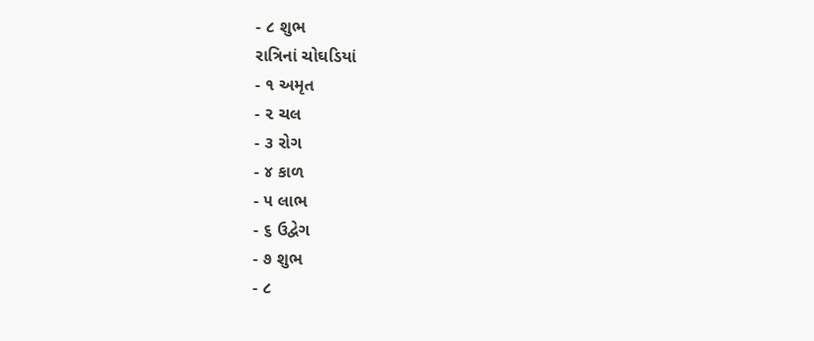- ૮ શુભ
રાત્રિનાં ચોઘડિયાં
- ૧ અમૃત
- ૨ ચલ
- ૩ રોગ
- ૪ કાળ
- ૫ લાભ
- ૬ ઉદ્વેગ
- ૭ શુભ
- ૮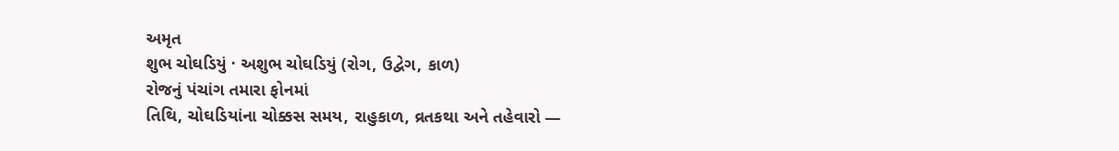અમૃત
શુભ ચોઘડિયું · અશુભ ચોઘડિયું (રોગ, ઉદ્વેગ, કાળ)
રોજનું પંચાંગ તમારા ફોનમાં
તિથિ, ચોઘડિયાંના ચોક્કસ સમય, રાહુકાળ, વ્રતકથા અને તહેવારો —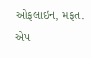ઓફલાઇન, મફત.
એપ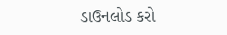ડાઉનલોડ કરો